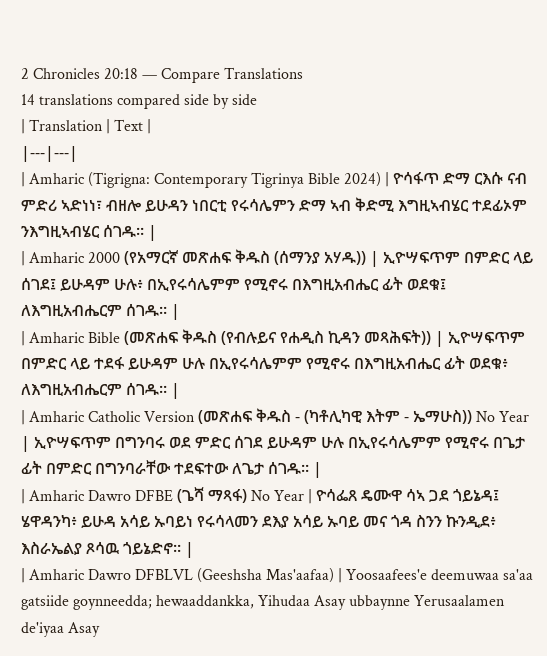2 Chronicles 20:18 — Compare Translations
14 translations compared side by side
| Translation | Text |
|---|---|
| Amharic (Tigrigna: Contemporary Tigrinya Bible 2024) | ዮሳፋጥ ድማ ርእሱ ናብ ምድሪ ኣድነነ፣ ብዘሎ ይሁዳን ነበርቲ የሩሳሌምን ድማ ኣብ ቅድሚ እግዚኣብሄር ተደፊኦም ንእግዚኣብሄር ሰገዱ። |
| Amharic 2000 (የአማርኛ መጽሐፍ ቅዱስ (ሰማንያ አሃዱ)) | ኢዮሣፍጥም በምድር ላይ ሰገደ፤ ይሁዳም ሁሉ፥ በኢየሩሳሌምም የሚኖሩ በእግዚአብሔር ፊት ወደቁ፤ ለእግዚአብሔርም ሰገዱ። |
| Amharic Bible (መጽሐፍ ቅዱስ (የብሉይና የሐዲስ ኪዳን መጻሕፍት)) | ኢዮሣፍጥም በምድር ላይ ተደፋ ይሁዳም ሁሉ በኢየሩሳሌምም የሚኖሩ በእግዚአብሔር ፊት ወደቁ፥ ለእግዚአብሔርም ሰገዱ። |
| Amharic Catholic Version (መጽሐፍ ቅዱስ - (ካቶሊካዊ እትም - ኤማሁስ)) No Year | ኢዮሣፍጥም በግንባሩ ወደ ምድር ሰገደ ይሁዳም ሁሉ በኢየሩሳሌምም የሚኖሩ በጌታ ፊት በምድር በግንባራቸው ተደፍተው ለጌታ ሰገዱ። |
| Amharic Dawro DFBE (ጌሻ ማጻፋ) No Year | ዮሳፌጸ ዴሙዋ ሳኣ ጋደ ጎይኔዳ፤ ሄዋዳንካ፥ ይሁዳ አሳይ ኡባይነ የሩሳላመን ደእያ አሳይ ኡባይ መና ጎዳ ስንን ኩንዲደ፥ እስራኤልያ ጾሳዉ ጎይኔድኖ። |
| Amharic Dawro DFBLVL (Geeshsha Mas'aafaa) | Yoosaafees'e deemuwaa sa'aa gatsiide goynneedda; hewaaddankka, Yihudaa Asay ubbaynne Yerusaalamen de'iyaa Asay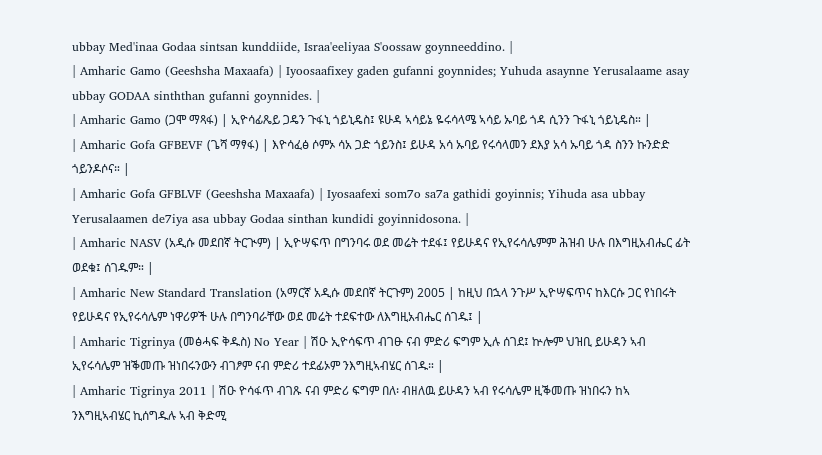ubbay Med'inaa Godaa sintsan kunddiide, Israa'eeliyaa S'oossaw goynneeddino. |
| Amharic Gamo (Geeshsha Maxaafa) | Iyoosaafixey gaden gufanni goynnides; Yuhuda asaynne Yerusalaame asay ubbay GODAA sinththan gufanni goynnides. |
| Amharic Gamo (ጋሞ ማጻፋ) | ኢዮሳፊጼይ ጋዴን ጉፋኒ ጎይኒዴስ፤ ዩሁዳ ኣሳይኔ ዬሩሳላሜ ኣሳይ ኡባይ ጎዳ ሲንን ጉፋኒ ጎይኒዴስ። |
| Amharic Gofa GFBEVF (ጌሻ ማፃፋ) | እዮሳፈፅ ሶምኦ ሳአ ጋድ ጎይንስ፤ ይሁዳ አሳ ኡባይ የሩሳላመን ደእያ አሳ ኡባይ ጎዳ ስንን ኩንድድ ጎይንዶሶና። |
| Amharic Gofa GFBLVF (Geeshsha Maxaafa) | Iyosaafexi som7o sa7a gathidi goyinnis; Yihuda asa ubbay Yerusalaamen de7iya asa ubbay Godaa sinthan kundidi goyinnidosona. |
| Amharic NASV (አዲሱ መደበኛ ትርጒም) | ኢዮሣፍጥ በግንባሩ ወደ መሬት ተደፋ፤ የይሁዳና የኢየሩሳሌምም ሕዝብ ሁሉ በእግዚአብሔር ፊት ወደቁ፤ ሰገዱም። |
| Amharic New Standard Translation (አማርኛ አዲሱ መደበኛ ትርጉም) 2005 | ከዚህ በኋላ ንጉሥ ኢዮሣፍጥና ከእርሱ ጋር የነበሩት የይሁዳና የኢየሩሳሌም ነዋሪዎች ሁሉ በግንባራቸው ወደ መሬት ተደፍተው ለእግዚአብሔር ሰገዱ፤ |
| Amharic Tigrinya (መፅሓፍ ቅዱስ) No Year | ሽዑ ኢዮሳፍጥ ብገፁ ናብ ምድሪ ፍግም ኢሉ ሰገደ፤ ኵሎም ህዝቢ ይሁዳን ኣብ ኢየሩሳሌም ዝቕመጡ ዝነበሩንውን ብገፆም ናብ ምድሪ ተደፊኦም ንእግዚኣብሄር ሰገዱ። |
| Amharic Tigrinya 2011 | ሽዑ ዮሳፋጥ ብገጹ ናብ ምድሪ ፍግም በለ፡ ብዘለዉ ይሁዳን ኣብ የሩሳሌም ዚቕመጡ ዝነበሩን ከኣ ንእግዚኣብሄር ኪሰግዱሉ ኣብ ቅድሚ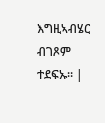እግዚኣብሄር ብገጾም ተደፍኡ። |